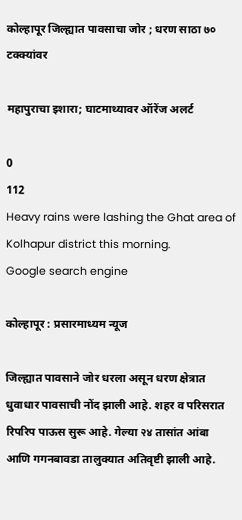कोल्हापूर जिल्ह्यात पावसाचा जोर ; धरण साठा ७० टक्क्यांवर

महापुराचा इशारा; घाटमाथ्यावर ऑरेंज अलर्ट

0
112
Heavy rains were lashing the Ghat area of Kolhapur district this morning.
Google search engine

कोल्हापूर : प्रसारमाध्यम न्यूज

जिल्ह्यात पावसाने जोर धरला असून धरण क्षेत्रात धुवाधार पावसाची नोंद झाली आहे. शहर व परिसरात रिपरिप पाऊस सुरू आहे. गेल्या २४ तासांत आंबा आणि गगनबावडा तालुक्यात अतिवृष्टी झाली आहे.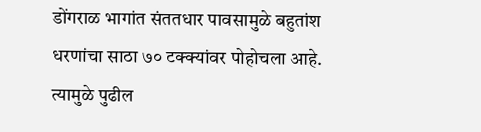डोंगराळ भागांत संततधार पावसामुळे बहुतांश धरणांचा साठा ७० टक्क्यांवर पोहोचला आहे. त्यामुळे पुढील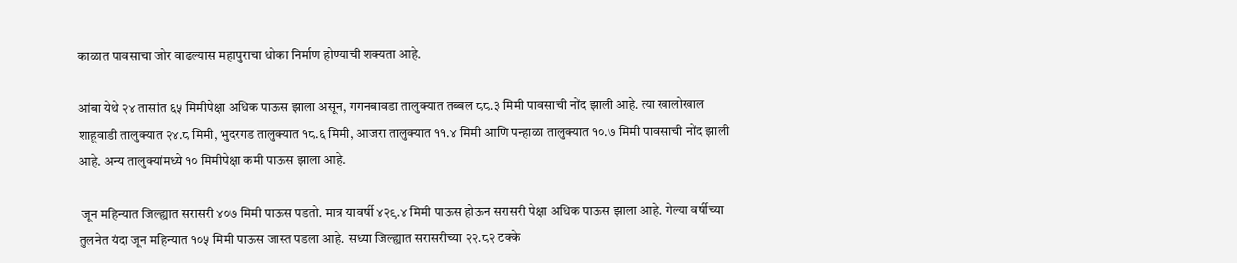काळात पावसाचा जोर वाढल्यास महापुराचा धोका निर्माण होण्याची शक्यता आहे.

आंबा येथे २४ तासांत ६५ मिमीपेक्षा अधिक पाऊस झाला असून, गगनबावडा तालुक्यात तब्बल ८८.३ मिमी पावसाची नोंद झाली आहे. त्या खालोखाल शाहूवाडी तालुक्यात २४.८ मिमी, भुदरगड तालुक्यात १८.६ मिमी, आजरा तालुक्यात ११.४ मिमी आणि पन्हाळा तालुक्यात १०.७ मिमी पावसाची नोंद झाली आहे. अन्य तालुक्यांमध्ये १० मिमीपेक्षा कमी पाऊस झाला आहे.

 जून महिन्यात जिल्ह्यात सरासरी ४०७ मिमी पाऊस पडतो. मात्र यावर्षी ४२९.४ मिमी पाऊस होऊन सरासरी पेक्षा अधिक पाऊस झाला आहे. गेल्या वर्षीच्या तुलनेत यंदा जून महिन्यात १०५ मिमी पाऊस जास्त पडला आहे. सध्या जिल्ह्यात सरासरीच्या २२.८२ टक्के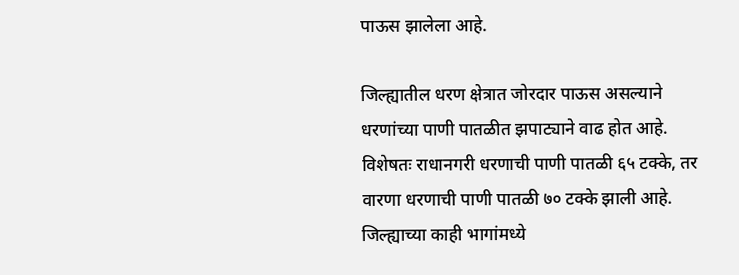पाऊस झालेला आहे.

जिल्ह्यातील धरण क्षेत्रात जोरदार पाऊस असल्याने धरणांच्या पाणी पातळीत झपाट्याने वाढ होत आहे. विशेषतः राधानगरी धरणाची पाणी पातळी ६५ टक्के, तर वारणा धरणाची पाणी पातळी ७० टक्के झाली आहे. जिल्ह्याच्या काही भागांमध्ये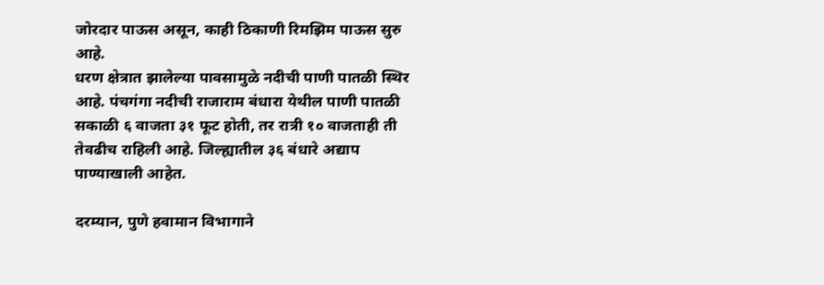जोरदार पाऊस असून, काही ठिकाणी रिमझिम पाऊस सुरु आहे.
धरण क्षेत्रात झालेल्या पावसामुळे नदीची पाणी पातळी स्थिर आहे. पंचगंगा नदीची राजाराम बंधारा येथील पाणी पातळी सकाळी ६ वाजता ३१ फूट होती, तर रात्री १० वाजताही ती तेवढीच राहिली आहे. जिल्ह्यातील ३६ बंधारे अद्याप पाण्याखाली आहेत.

दरम्यान, पुणे हवामान विभागाने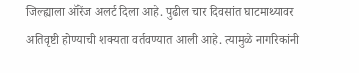जिल्ह्याला ऑरेंज अलर्ट दिला आहे. पुढील चार दिवसांत घाटमाथ्यावर अतिवृष्टी होण्याची शक्यता वर्तवण्यात आली आहे. त्यामुळे नागरिकांनी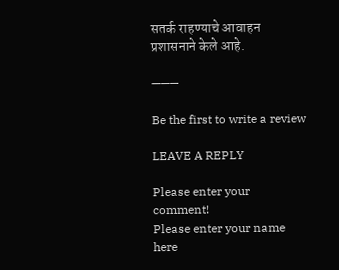सतर्क राहण्याचे आवाहन प्रशासनाने केले आहे.

———

Be the first to write a review

LEAVE A REPLY

Please enter your comment!
Please enter your name here